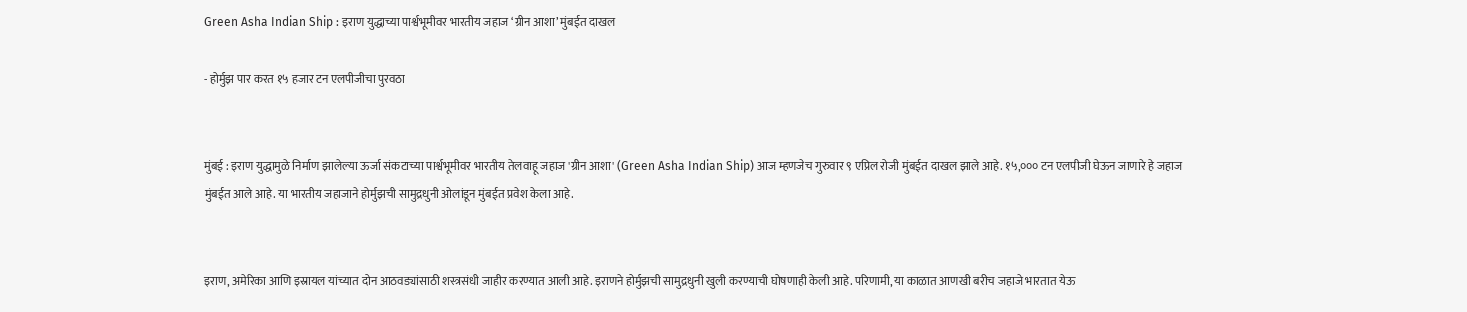Green Asha Indian Ship : इराण युद्धाच्या पार्श्वभूमीवर भारतीय जहाज ‘ग्रीन आशा’ मुंबईत दाखल

- होर्मुझ पार करत १५ हजार टन एलपीजीचा पुरवठा


मुंबई : इराण युद्धामुळे निर्माण झालेल्या ऊर्जा संकटाच्या पार्श्वभूमीवर भारतीय तेलवाहू जहाज 'ग्रीन आशा' (Green Asha Indian Ship) आज म्हणजेच गुरुवार ९ एप्रिल रोजी मुंबईत दाखल झाले आहे. १५,००० टन एलपीजी घेऊन जाणारे हे जहाज मुंबईत आले आहे. या भारतीय जहाजाने होर्मुझची सामुद्रधुनी ओलांडून मुंबईत प्रवेश केला आहे.


इराण, अमेरिका आणि इस्रायल यांच्यात दोन आठवड्यांसाठी शस्त्रसंधी जाहीर करण्यात आली आहे. इराणने होर्मुझची सामुद्रधुनी खुली करण्याची घोषणाही केली आहे. परिणामी, या काळात आणखी बरीच जहाजे भारतात येऊ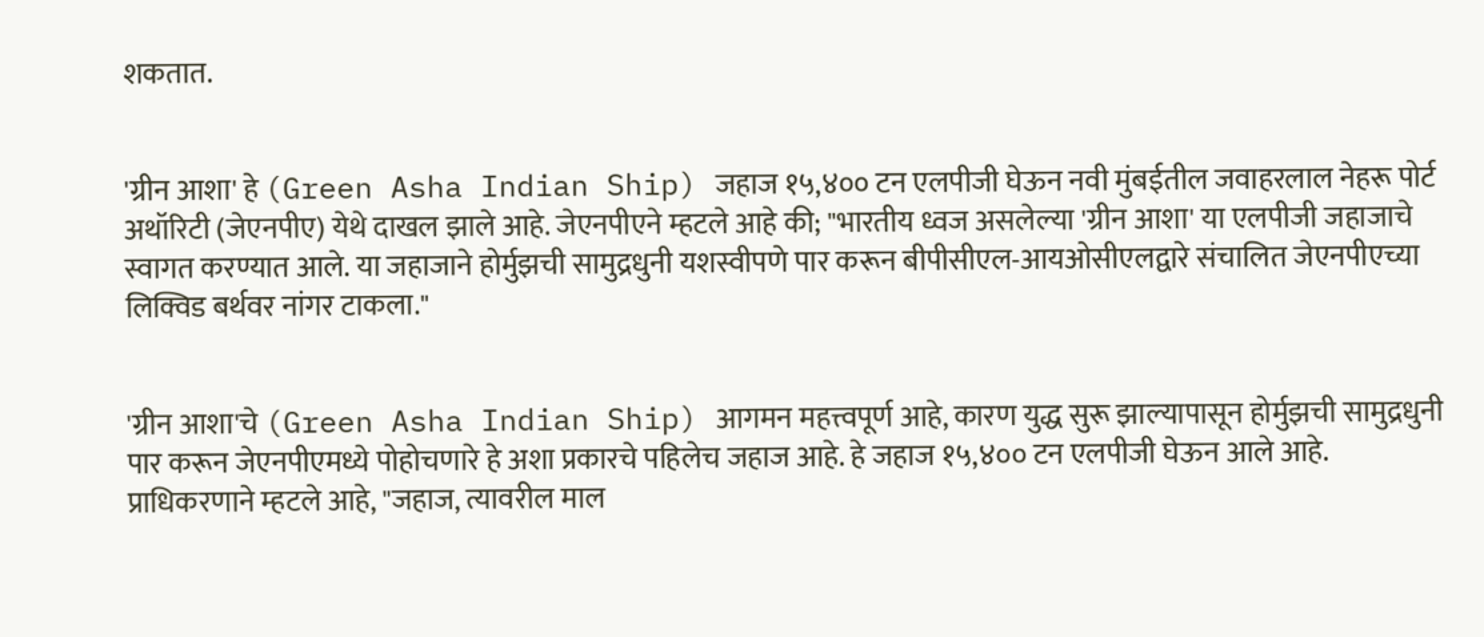शकतात.


'ग्रीन आशा' हे (Green Asha Indian Ship) जहाज १५,४०० टन एलपीजी घेऊन नवी मुंबईतील जवाहरलाल नेहरू पोर्ट अथॉरिटी (जेएनपीए) येथे दाखल झाले आहे. जेएनपीएने म्हटले आहे की; "भारतीय ध्वज असलेल्या 'ग्रीन आशा' या एलपीजी जहाजाचे स्वागत करण्यात आले. या जहाजाने होर्मुझची सामुद्रधुनी यशस्वीपणे पार करून बीपीसीएल-आयओसीएलद्वारे संचालित जेएनपीएच्या लिक्विड बर्थवर नांगर टाकला."


'ग्रीन आशा'चे (Green Asha Indian Ship) आगमन महत्त्वपूर्ण आहे, कारण युद्ध सुरू झाल्यापासून होर्मुझची सामुद्रधुनी पार करून जेएनपीएमध्ये पोहोचणारे हे अशा प्रकारचे पहिलेच जहाज आहे. हे जहाज १५,४०० टन एलपीजी घेऊन आले आहे. प्राधिकरणाने म्हटले आहे, "जहाज, त्यावरील माल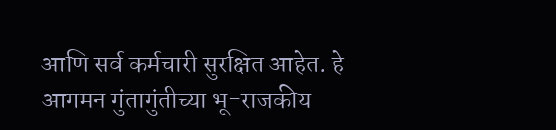आणि सर्व कर्मचारी सुरक्षित आहेत. हे आगमन गुंतागुंतीच्या भू-राजकीय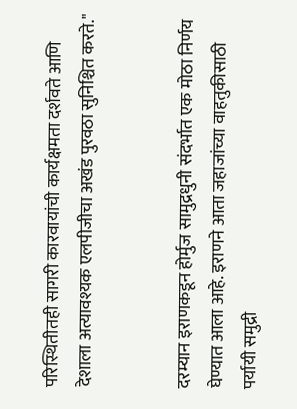परिस्थितीतही सागरी कारवायांची कार्यक्षमता दर्शवते आणि देशाला अत्यावश्यक एलपीजीचा अखंड पुरवठा सुनिश्चित करते."


दरम्यान इराणकडून होर्मुज सामुद्रधुनी संदर्भात एक मोठा निर्णय घेण्यात आला आहे. इराणने आता जहाजांच्या वाहतुकीसाठी पर्यायी समुद्री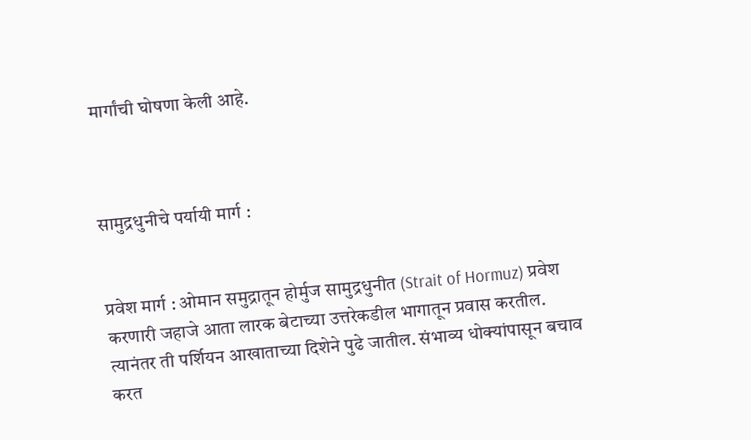मार्गांची घोषणा केली आहे.



सामुद्रधुनीचे पर्यायी मार्ग :


प्रवेश मार्ग : ओमान समुद्रातून होर्मुज सामुद्रधुनीत (Strait of Hormuz) प्रवेश करणारी जहाजे आता लारक बेटाच्या उत्तरेकडील भागातून प्रवास करतील. त्यानंतर ती पर्शियन आखाताच्या दिशेने पुढे जातील. संभाव्य धोक्यांपासून बचाव करत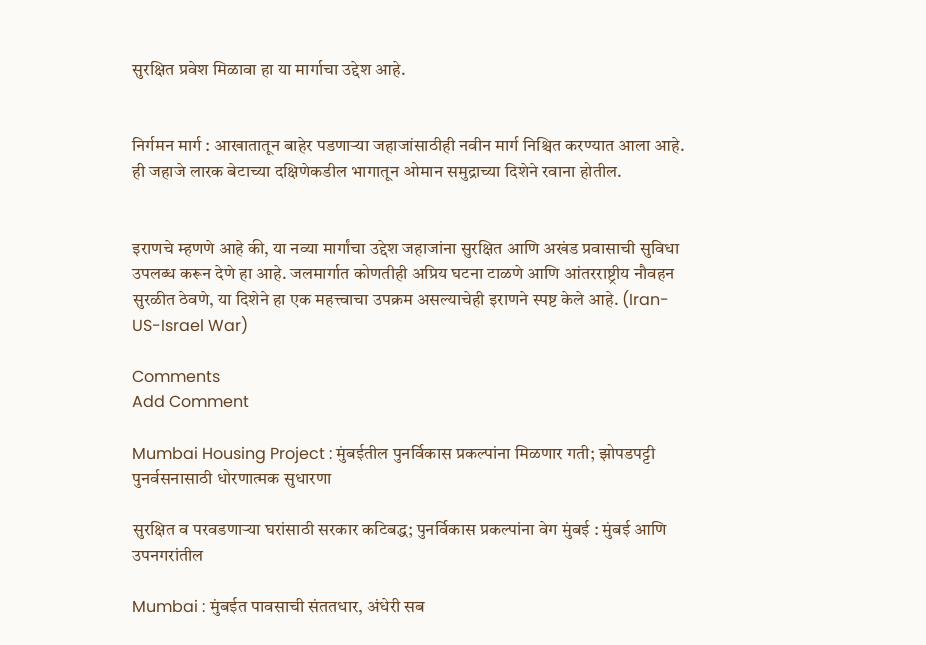सुरक्षित प्रवेश मिळावा हा या मार्गाचा उद्देश आहे.


निर्गमन मार्ग : आखातातून बाहेर पडणाऱ्या जहाजांसाठीही नवीन मार्ग निश्चित करण्यात आला आहे. ही जहाजे लारक बेटाच्या दक्षिणेकडील भागातून ओमान समुद्राच्या दिशेने रवाना होतील.


इराणचे म्हणणे आहे की, या नव्या मार्गांचा उद्देश जहाजांना सुरक्षित आणि अखंड प्रवासाची सुविधा उपलब्ध करून देणे हा आहे. जलमार्गात कोणतीही अप्रिय घटना टाळणे आणि आंतरराष्ट्रीय नौवहन सुरळीत ठेवणे, या दिशेने हा एक महत्त्वाचा उपक्रम असल्याचेही इराणने स्पष्ट केले आहे. (Iran-US-Israel War)

Comments
Add Comment

Mumbai Housing Project : मुंबईतील पुनर्विकास प्रकल्पांना मिळणार गती; झोपडपट्टी पुनर्वसनासाठी धोरणात्मक सुधारणा

सुरक्षित व परवडणाऱ्या घरांसाठी सरकार कटिबद्ध; पुनर्विकास प्रकल्पांना वेग मुंबई : मुंबई आणि उपनगरांतील

Mumbai : मुंबईत पावसाची संततधार, अंधेरी सब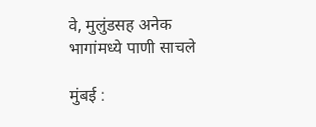वे, मुलुंडसह अनेक भागांमध्ये पाणी साचले

मुंबई :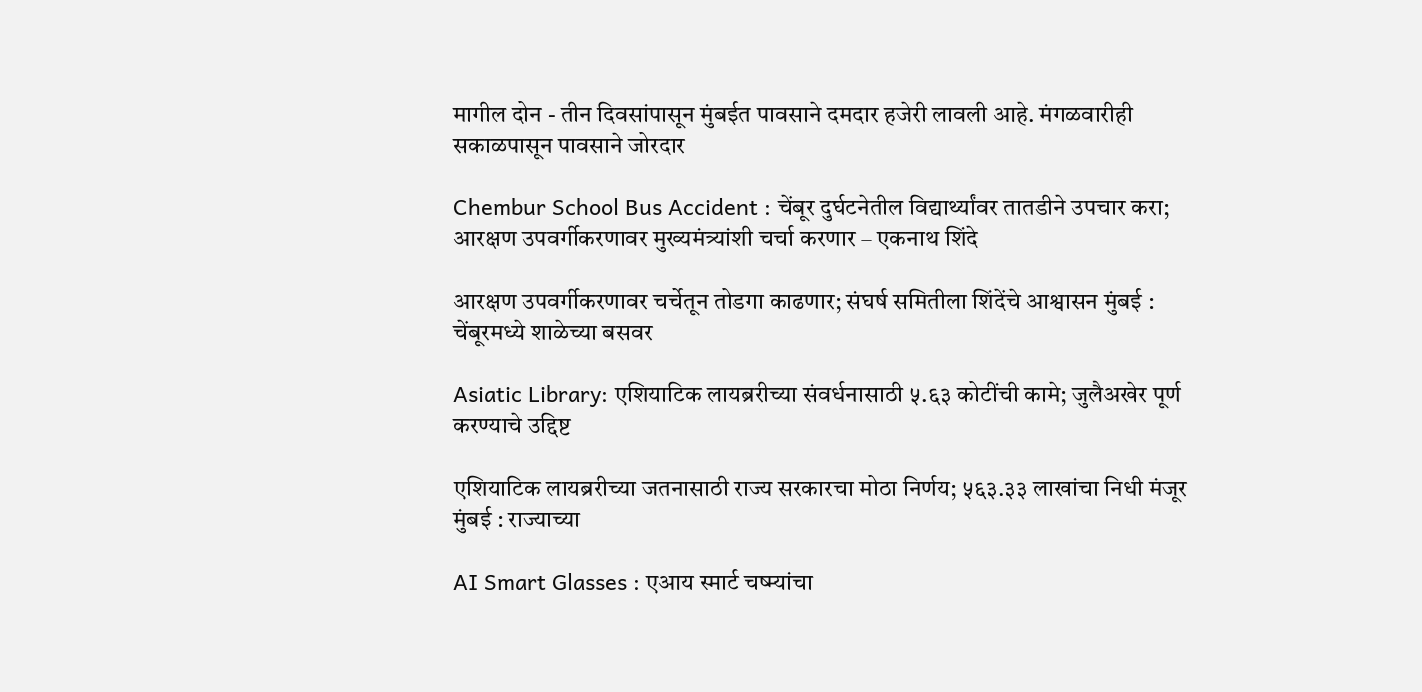मागील दोन - तीन दिवसांपासून मुंबईत पावसाने दमदार हजेरी लावली आहे. मंगळवारीही सकाळपासून पावसाने जोरदार

Chembur School Bus Accident : चेंबूर दुर्घटनेतील विद्यार्थ्यांवर तातडीने उपचार करा; आरक्षण उपवर्गीकरणावर मुख्यमंत्र्यांशी चर्चा करणार – एकनाथ शिंदे

आरक्षण उपवर्गीकरणावर चर्चेतून तोडगा काढणार; संघर्ष समितीला शिंदेंचे आश्वासन मुंबई : चेंबूरमध्ये शाळेच्या बसवर

Asiatic Library: एशियाटिक लायब्ररीच्या संवर्धनासाठी ५.६३ कोटींची कामे; जुलैअखेर पूर्ण करण्याचे उद्दिष्ट

एशियाटिक लायब्ररीच्या जतनासाठी राज्य सरकारचा मोठा निर्णय; ५६३.३३ लाखांचा निधी मंजूर मुंबई : राज्याच्या

AI Smart Glasses : एआय स्मार्ट चष्म्यांचा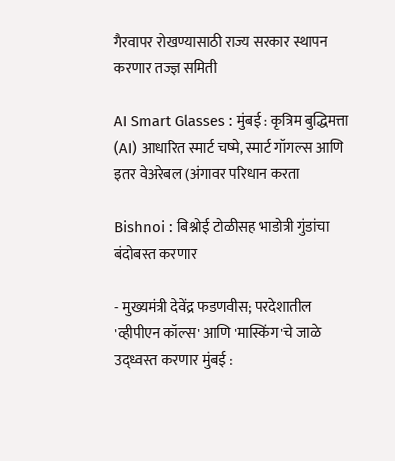गैरवापर रोखण्यासाठी राज्य सरकार स्थापन करणार तज्ज्ञ समिती

AI Smart Glasses : मुंबई : कृत्रिम बुद्धिमत्ता (AI) आधारित स्मार्ट चष्मे, स्मार्ट गॉगल्स आणि इतर वेअरेबल (अंगावर परिधान करता

Bishnoi : बिश्नोई टोळीसह भाडोत्री गुंडांचा बंदोबस्त करणार

- मुख्यमंत्री देवेंद्र फडणवीस; परदेशातील 'व्हीपीएन कॉल्स' आणि 'मास्किंग'चे जाळे उद्ध्वस्त करणार मुंबई :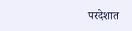परदेशात